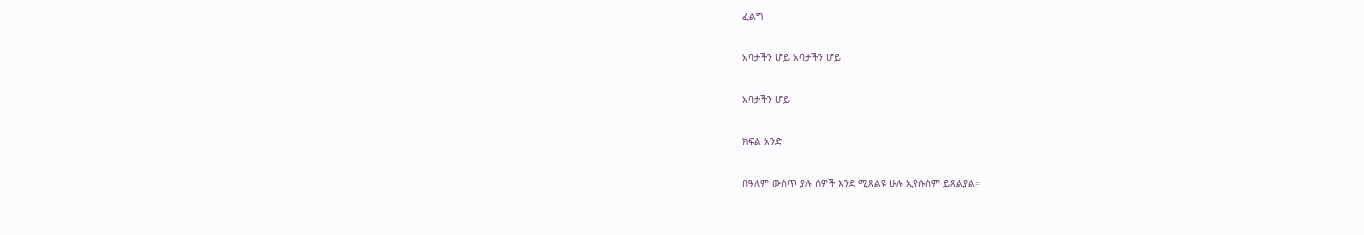ፈልግ

አባታችን ሆይ አባታችን ሆይ

አባታችን ሆይ

ክፍል አንድ

በዓለም ውስጥ ያሉ ሰዎች እንደ ሚጸልዩ ሁሉ ኢየሱስም ይጸልያል።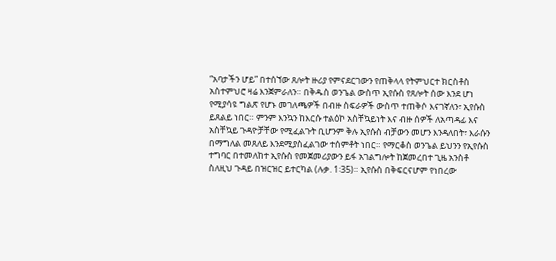“አባታችን ሆይ” በተሰኘው ጸሎት ዙሪያ የምናደርገውን የጠቅላላ የትምህርተ ክርስቶስ አስተምህሮ ዛሬ እንጀምራለን። በቅዱስ ወንጌል ውስጥ ኢየሱስ የጸሎት ሰው እንደ ሆነ የሚያሳዩ ግልጽ የሆኑ መገለጫዎች በብዙ ስፍራዎች ውስጥ ተጠቅሶ እናገኛለን፣ ኢየሱስ ይጸልይ ነበር። ምንም እንኳን ከእርሱ ተልዕኮ አስቸኳይነት እና ብዙ ሰዎች ለአጣዳፊ እና አስቸኳይ ጉዳዮቻቸው የሚፈልጉት ቢሆንም ቅሉ ኢየሱስ ብቻውን መሆን እንዳለበት፣ እራሱን በማግለል መጸለይ እንደሚያስፈልገው ተሰምቶት ነበር። የማርቆስ ወንጌል ይህንን የኢየሱስ ተግባር በተመለከተ ኢየሱስ የመጀመሪያውን ይፋ አገልግሎት ከጀመረበተ ጊዜ አንስቶ ስለዚህ ጉዳይ በዝርዝር ይተርካል (ሉቃ. 1፡35)። ኢየሱስ በቅፍርናሆም የነበረው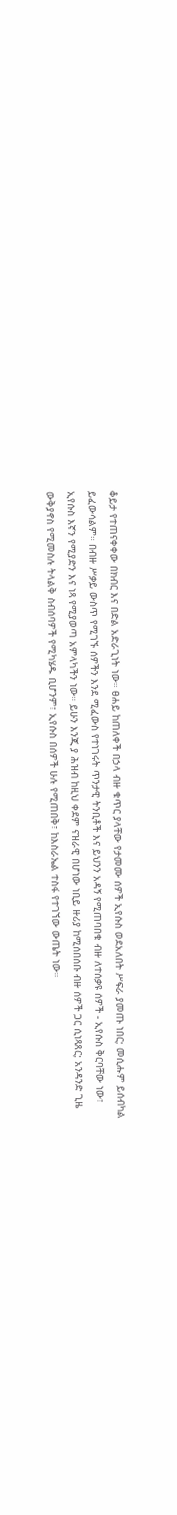ቆይታ የተጠናቀቀው በክብር እና በድል አድራጊነት ነው። ፀሐይ ከጠለቀች በኃላ ብዙ ቁጥር ያላቸው የታመሙ ሰዎች ኢየሱስ ወደአለበት ሥፍራ ያመጡ ነበር; መሲሑም ይሰብካል ይፈውሳልም። በብዙ ሥቃይ ውስጥ የሚገኙ ሰዎችን እንደ ሚፈውስ የተነገሩት ጥንታዊ ትንቢቶች እና ይህንን አዳኝ የሚጠባበቁ ብዙ ለተሰቃዩ ሰዎች - ኢየሱስ ቅርባቸው ነው፣ ኢየሱስ እኛን የሚያድን እና ነጻ የሚያወጣ አምላካችን ነው። ይሁን እንጂ ያ ሕዝብ ከዚህ ቀደም ናዝራዊ በሆነው ነቢይ ዙሪያ ከሚሰበሰቡ ብዙ ሰዎች ጋር ሲነጻጸር; አንዳንድ ጊዜ ውቅያኖስ የሚመስሉ ትላልቅ ስብሰባዎች የሚካሄዱ ቢሆንም፣ ኢየሱስ በሰዎች ሁሉ የሚጠበቅ፣ ከእስራኤል ተስፋ የተገኘው ውጤት ነው።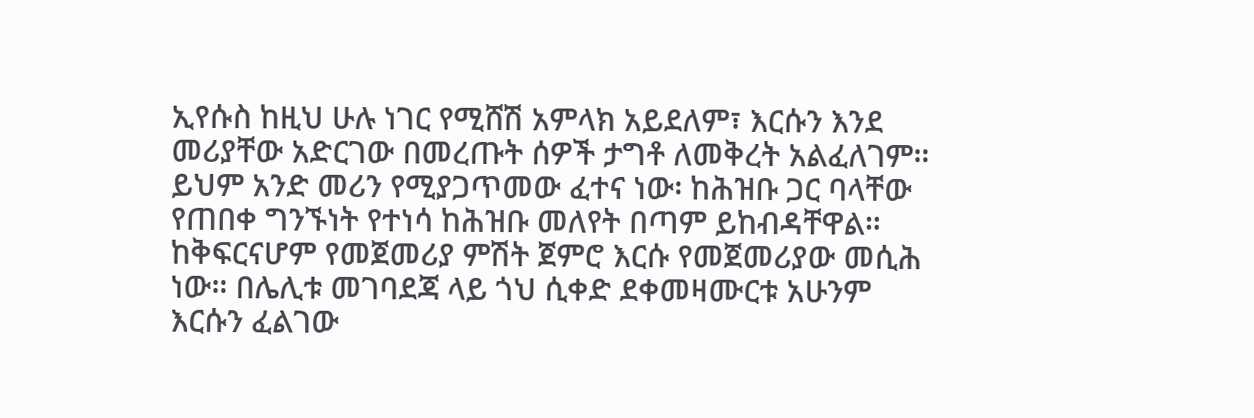ኢየሱስ ከዚህ ሁሉ ነገር የሚሸሽ አምላክ አይደለም፣ እርሱን እንደ መሪያቸው አድርገው በመረጡት ሰዎች ታግቶ ለመቅረት አልፈለገም። ይህም አንድ መሪን የሚያጋጥመው ፈተና ነው፡ ከሕዝቡ ጋር ባላቸው የጠበቀ ግንኙነት የተነሳ ከሕዝቡ መለየት በጣም ይከብዳቸዋል። ከቅፍርናሆም የመጀመሪያ ምሽት ጀምሮ እርሱ የመጀመሪያው መሲሕ ነው። በሌሊቱ መገባደጃ ላይ ጎህ ሲቀድ ደቀመዛሙርቱ አሁንም እርሱን ፈልገው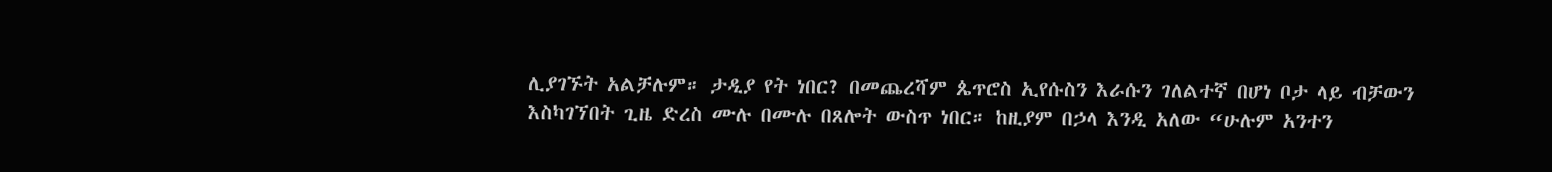ሊያገኙት አልቻሉም። ታዲያ የት ነበር? በመጨረሻም ጴጥሮስ ኢየሱስን እራሱን ገለልተኛ በሆነ ቦታ ላይ ብቻውን እስካገኘበት ጊዜ ድረስ ሙሉ በሙሉ በጸሎት ውስጥ ነበር። ከዚያም በኃላ እንዲ አለው “ሁሉም አንተን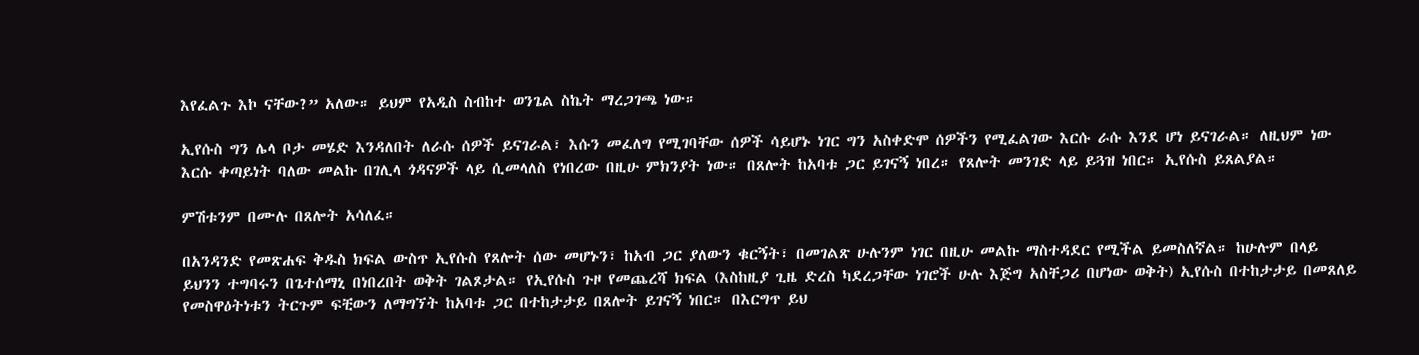እየፈልጉ እኮ ናቸው?” አለው። ይህም የአዲስ ስብከተ ወንጌል ስኬት ማረጋገጫ ነው።

ኢየሱስ ግን ሌላ ቦታ መሄድ እንዳለበት ለራሱ ሰዎች ይናገራል፣ እሱን መፈለግ የሚገባቸው ሰዎች ሳይሆኑ ነገር ግን አስቀድሞ ሰዎችን የሚፈልገው እርሱ ራሱ እንደ ሆነ ይናገራል። ለዚህም ነው እርሱ ቀጣይነት ባለው መልኩ በገሊላ ጎዳናዎች ላይ ሲመላለስ የነበረው በዚሁ ምክንያት ነው። በጸሎት ከአባቱ ጋር ይገናኝ ነበረ። የጸሎት መንገድ ላይ ይጓዝ ነበር። ኢየሱስ ይጸልያል።

ምሽቱንም በሙሉ በጸሎት አሳለፈ።

በአንዳንድ የመጽሐፍ ቅዱስ ክፍል ውስጥ ኢየሱስ የጸሎት ሰው መሆኑን፣ ከአብ ጋር ያለውን ቁርኝት፣ በመገልጽ ሁሉንም ነገር በዚሁ መልኩ ማስተዳደር የሚችል ይመስለኛል። ከሁሉም በላይ ይህንን ተግባሩን በጌተሰማኒ በነበረበት ወቅት ገልጾታል። የኢየሱስ ጉዞ የመጨረሻ ክፍል (እስከዚያ ጊዜ ድረስ ካደረጋቸው ነገሮች ሁሉ እጅግ አስቸጋሪ በሆነው ወቅት) ኢየሱስ በተከታታይ በመጸለይ የመስዋዕትነቱን ትርጉም ፍቺውን ለማግኘት ከአባቱ ጋር በተከታታይ በጸሎት ይገናኝ ነበር። በእርግጥ ይህ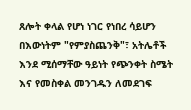ጸሎት ቀላል የሆነ ነገር የነበረ ሳይሆን በእውነትም "የምያስጨንቅ"፣ አትሌቶች እንደ ሚሰማቸው ዓይነት የጭንቀት ስሜት እና የመስቀል መንገዱን ለመደገፍ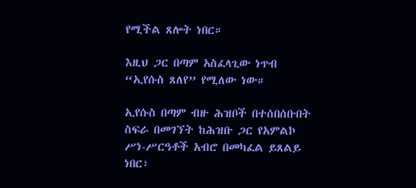የሚችል ጸሎት ነበር።

እዚህ ጋር በጣም አስፈላጊው ነጥብ “ኢየሱስ ጸለየ” የሚለው ነው።

ኢየሱስ በጣም ብዙ ሕዝቦች በተሰበሰቡበት ስፍራ በመገኘት ከሕዝቡ ጋር የአምልኮ ሥነ-ሥርዓቶች አብሮ በመካፈል ይጸልይ ነበር፣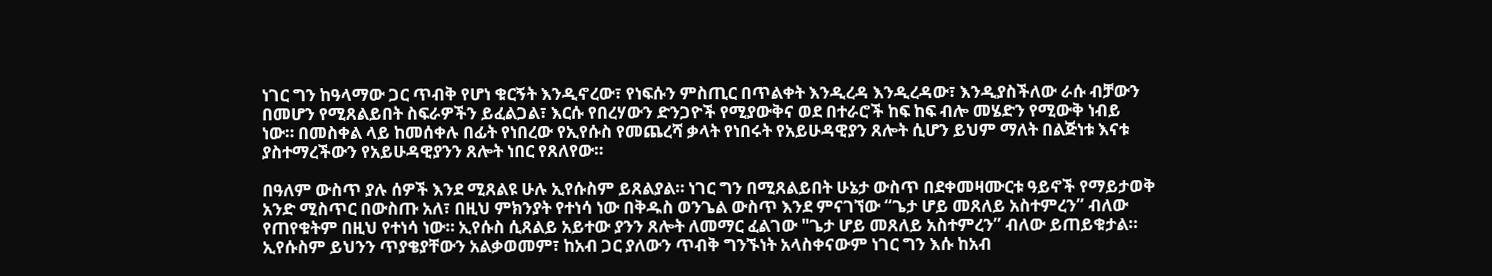ነገር ግን ከዓላማው ጋር ጥብቅ የሆነ ቁርኝት እንዲኖረው፣ የነፍሱን ምስጢር በጥልቀት እንዲረዳ እንዲረዳው፣ እንዲያስችለው ራሱ ብቻውን በመሆን የሚጸልይበት ስፍራዎችን ይፈልጋል፣ እርሱ የበረሃውን ድንጋዮች የሚያውቅና ወደ በተራሮች ከፍ ከፍ ብሎ መሄድን የሚውቅ ነብይ ነው። በመስቀል ላይ ከመሰቀሉ በፊት የነበረው የኢየሱስ የመጨረሻ ቃላት የነበሩት የአይሁዳዊያን ጸሎት ሲሆን ይህም ማለት በልጅነቱ እናቱ ያስተማረችውን የአይሁዳዊያንን ጸሎት ነበር የጸለየው።

በዓለም ውስጥ ያሉ ሰዎች እንደ ሚጸልዩ ሁሉ ኢየሱስም ይጸልያል። ነገር ግን በሚጸልይበት ሁኔታ ውስጥ በደቀመዛሙርቱ ዓይኖች የማይታወቅ አንድ ሚስጥር በውስጡ አለ፣ በዚህ ምክንያት የተነሳ ነው በቅዱስ ወንጌል ውስጥ እንደ ምናገኘው “ጌታ ሆይ መጸለይ አስተምረን” ብለው የጠየቁትም በዚህ የተነሳ ነው። ኢየሱስ ሲጸልይ አይተው ያንን ጸሎት ለመማር ፈልገው "ጌታ ሆይ መጸለይ አስተምረን” ብለው ይጠይቁታል። ኢየሱስም ይህንን ጥያቄያቸውን አልቃወመም፣ ከአብ ጋር ያለውን ጥብቅ ግንኙነት አላስቀናውም ነገር ግን እሱ ከአብ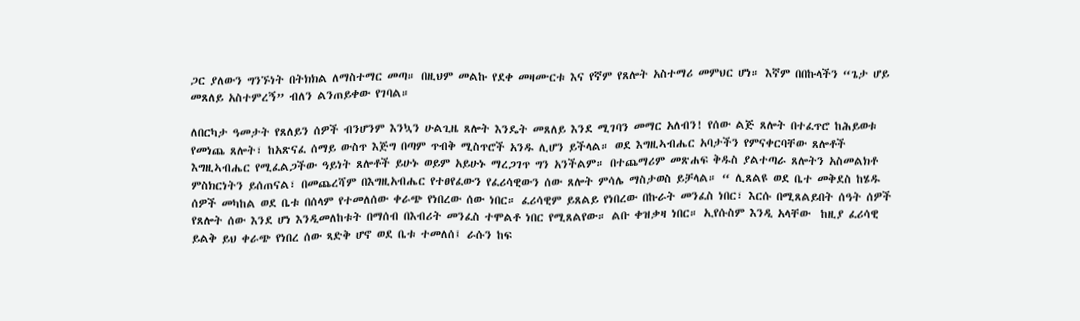ጋር ያለውን ግንኙነት በትክክል ለማስተማር መጣ። በዚህም መልኩ የደቀ መዛሙርቱ እና የኛም የጸሎት አስተማሪ መምህር ሆነ። እኛም በበኩላችን “ጌታ ሆይ መጸለይ አስተምረኝ” ብለን ልንጠይቀው የገባል።

ለበርካታ ዓመታት የጸለይን ሰዎች ብንሆንም እንኳን ሁልጊዜ ጸሎት እንዴት መጸለይ እንደ ሚገባን መማር አለብን! የሰው ልጅ ጸሎት በተፈጥሮ ከሕይወቱ የመነጨ ጸሎት፣ ከአጽናፈ ሰማይ ውስጥ እጅግ በጣም ጥብቅ ሚስጥሮች አንዱ ሊሆን ይችላል። ወደ እግዚኣብሔር አባታችን የምናቀርባቸው ጸሎቶች እግዚኣብሔር የሚፈልጋችው ዓይነት ጸሎቶች ይሁኑ ወይም አይሁኑ ማረጋገጥ ግን አንችልም። በተጨማሪም መጽሐፍ ቅዱስ ያልተጣራ ጸሎትን አስመልክቶ ምስክርነትን ይሰጠናል፣ በመጨረሻም በእግዚአብሔር የተፀየፈውን የፈሪሳዊውን ሰው ጸሎት ምሳሌ ማስታወስ ይቻላል። “ ሊጸልዩ ወደ ቤተ መቅደስ ከሄዱ ሰዎች መካከል ወደ ቤቱ በሰላም የተመለሰው ቀራጭ የነበረው ሰው ነበር። ፈሪሳዊም ይጸልይ የነበረው በኩራት መንፈስ ነበር፣ እርሱ በሚጸልይበት ሰዓት ሰዎች የጸሎት ሰው እንደ ሆነ እንዲመለከቱት በማሰብ በእብሪት መንፈስ ተሞልቶ ነበር የሚጸልየው። ልቡ ቀዝቃዛ ነበር። ኢየሱስም እንዲ አላቸው  ከዚያ ፈሪሳዊ ይልቅ ይህ ቀራጭ የነበረ ሰው ጻድቅ ሆኖ ወደ ቤቱ ተመለሰ፤ ራሱን ከፍ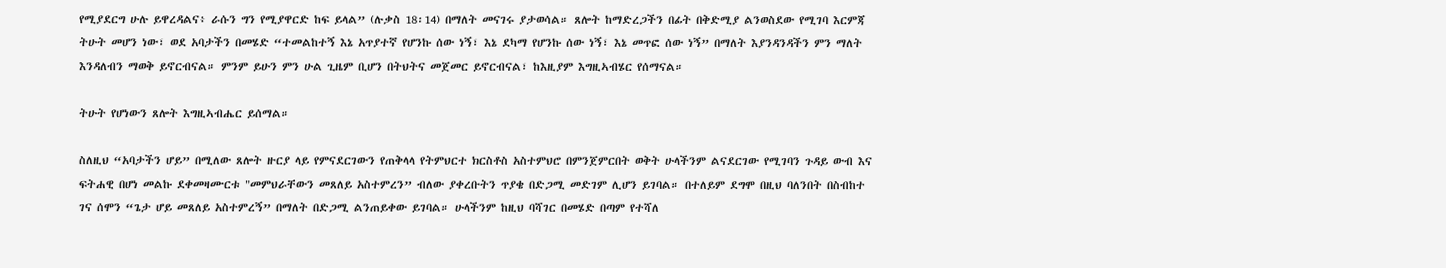የሚያደርግ ሁሉ ይዋረዳልና፥ ራሱን ግን የሚያዋርድ ከፍ ይላል” (ሉቃስ 18፡14) በማለት መናገሩ ያታወሳል። ጸሎት ከማድረጋችን በፊት በቅድሚያ ልንወስደው የሚገባ እርምጃ ትሁት መሆን ነው፣ ወደ አባታችን በመሄድ “ተመልከተኝ እኔ አጥያተኛ የሆንኩ ሰው ነኝ፣ እኔ ደካማ የሆንኩ ሰው ነኝ፣ እኔ መጥፎ ሰው ነኝ” በማለት እያንዳንዳችን ምን ማለት እንዳለብን ማወቅ ይኖርብናል። ምንም ይሁን ምን ሁል ጊዜም ቢሆን በትህትና መጀመር ይኖርብናል፣ ከእዚያም እግዚኣብሄር የሰማናል።

ትሁት የሆነውን ጸሎት እግዚኣብሔር ይሰማል።

ስለዚህ “አባታችን ሆይ” በሚለው ጸሎት ዙርያ ላይ የምናደርገውን የጠቅላላ የትምህርተ ክርስቶስ አስተምህሮ በምንጀምርበት ወቅት ሁላችንም ልናደርገው የሚገባን ጉዳይ ውብ እና ፍትሐዊ በሆነ መልኩ ደቀመዛሙርቱ "መምህራቸውን መጸለይ አስተምረን” ብለው ያቀረቡትን ጥያቄ በድጋሚ መድገም ሊሆን ይገባል። በተለይም ደግሞ በዚህ ባለንበት በስብከተ ገና ሰሞን “ጌታ ሆይ መጸለይ አስተምረኝ” በማለት በድጋሚ ልንጠይቀው ይገባል። ሁላችንም ከዚህ ባሻገር በመሄድ በጣም የተሻለ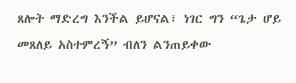ጸሎት ማድረግ እንችል ይሆናል፣ ነገር ግን “ጌታ ሆይ መጸለይ አስተምረኝ” ብለን ልንጠይቀው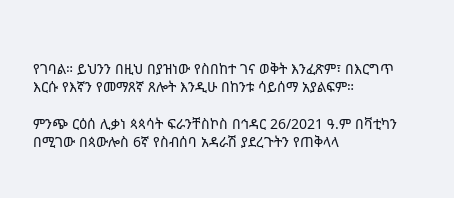የገባል። ይህንን በዚህ በያዝነው የስበከተ ገና ወቅት እንፈጽም፣ በእርግጥ እርሱ የእኛን የመማጸኛ ጸሎት እንዲሁ በከንቱ ሳይሰማ አያልፍም።

ምንጭ ርዕሰ ሊቃነ ጳጳሳት ፍራንቸስኮስ በኅዳር 26/2021 ዓ.ም በቫቲካን በሚገው በጳውሎስ 6ኛ የስብሰባ አዳራሽ ያደረጉትን የጠቅላላ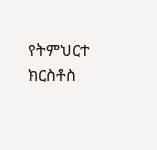የትምህርተ ክርስቶስ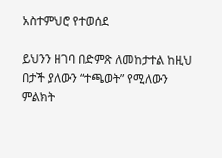አስተምህሮ የተወሰደ

ይህንን ዘገባ በድምጽ ለመከታተል ከዚህ በታች ያለውን “ተጫወት” የሚለውን ምልክት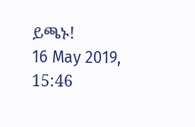ይጫኑ!
16 May 2019, 15:46